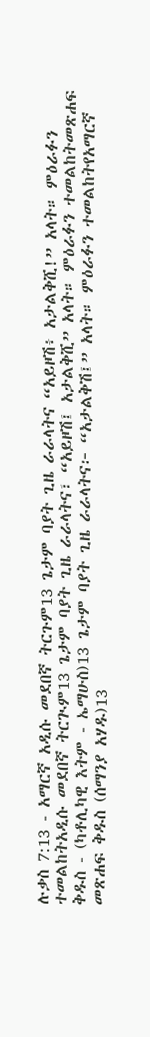ሉቃስ 7:13 - አማርኛ አዲሱ መደበኛ ትርጉም13 ጌታም ባያት ጊዜ ራራላትና “አይዞሽ፥ አታልቅሺ!” አላት። ምዕራፉን ተመልከትአዲሱ መደበኛ ትርጒም13 ጌታም ባያት ጊዜ ራራላትና፣ “አይዞሽ፤ አታልቅሺ” አላት። ምዕራፉን ተመልከትመጽሐፍ ቅዱስ - (ካቶሊካዊ እትም - ኤማሁስ)13 ጌታም ባያት ጊዜ ራራላትና፦ “አታልቅሽ፤” አላት። ምዕራፉን ተመልከትየአማርኛ መጽሐፍ ቅዱስ (ሰማንያ አሃዱ)13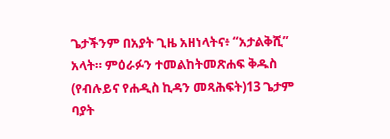ጌታችንም በአያት ጊዜ አዘነላትና፥ “አታልቅሺ” አላት። ምዕራፉን ተመልከትመጽሐፍ ቅዱስ (የብሉይና የሐዲስ ኪዳን መጻሕፍት)13 ጌታም ባያት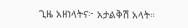ጊዜ አዘነላትና፦ አታልቅሽ አላት።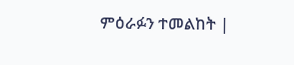ምዕራፉን ተመልከት |